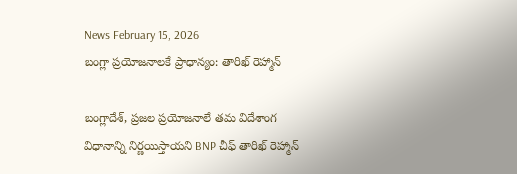News February 15, 2026
బంగ్లా ప్రయోజనాలకే ప్రాధాన్యం: తారిఖ్ రెహ్మాన్

బంగ్లాదేశ్, ప్రజల ప్రయోజనాలే తమ విదేశాంగ విధానాన్ని నిర్ణయిస్తాయని BNP చీఫ్ తారిఖ్ రెహ్మాన్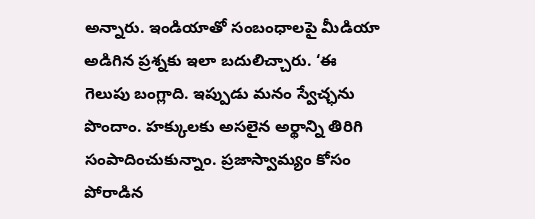అన్నారు. ఇండియాతో సంబంధాలపై మీడియా అడిగిన ప్రశ్నకు ఇలా బదులిచ్చారు. ‘ఈ గెలుపు బంగ్లాది. ఇప్పుడు మనం స్వేచ్ఛను పొందాం. హక్కులకు అసలైన అర్థాన్ని తిరిగి సంపాదించుకున్నాం. ప్రజాస్వామ్యం కోసం పోరాడిన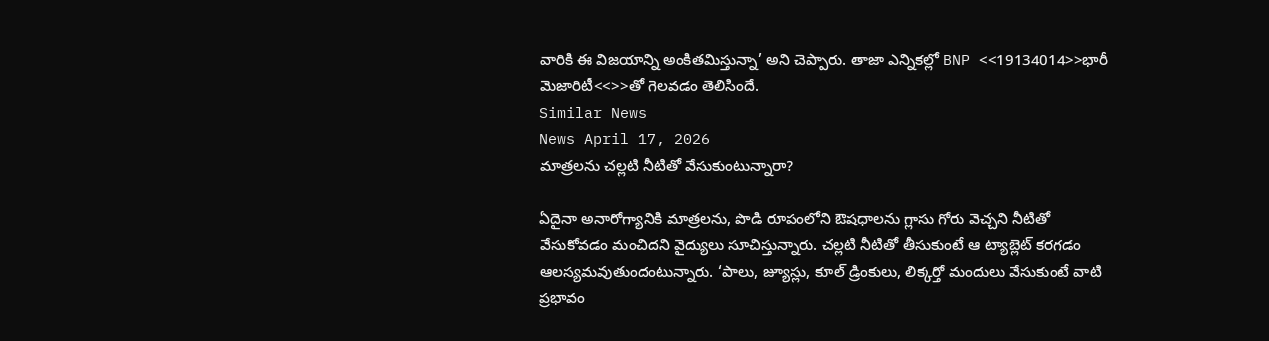వారికి ఈ విజయాన్ని అంకితమిస్తున్నా’ అని చెప్పారు. తాజా ఎన్నికల్లో BNP <<19134014>>భారీ మెజారిటీ<<>>తో గెలవడం తెలిసిందే.
Similar News
News April 17, 2026
మాత్రలను చల్లటి నీటితో వేసుకుంటున్నారా?

ఏదైనా అనారోగ్యానికి మాత్రలను, పొడి రూపంలోని ఔషధాలను గ్లాసు గోరు వెచ్చని నీటితో వేసుకోవడం మంచిదని వైద్యులు సూచిస్తున్నారు. చల్లటి నీటితో తీసుకుంటే ఆ ట్యాబ్లెట్ కరగడం ఆలస్యమవుతుందంటున్నారు. ‘పాలు, జ్యూస్లు, కూల్ డ్రింకులు, లిక్కర్తో మందులు వేసుకుంటే వాటి ప్రభావం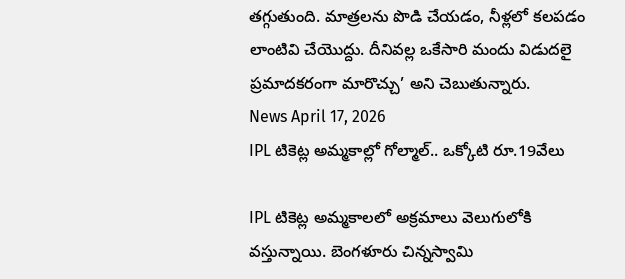తగ్గుతుంది. మాత్రలను పొడి చేయడం, నీళ్లలో కలపడం లాంటివి చేయొద్దు. దీనివల్ల ఒకేసారి మందు విడుదలై ప్రమాదకరంగా మారొచ్చు’ అని చెబుతున్నారు.
News April 17, 2026
IPL టికెట్ల అమ్మకాల్లో గోల్మాల్.. ఒక్కోటి రూ.19వేలు

IPL టికెట్ల అమ్మకాలలో అక్రమాలు వెలుగులోకి వస్తున్నాయి. బెంగళూరు చిన్నస్వామి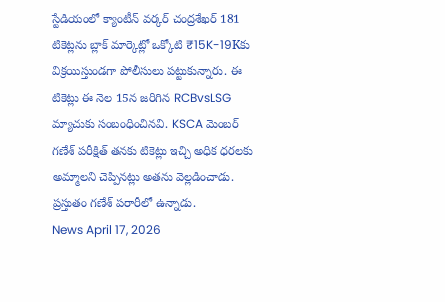స్టేడియంలో క్యాంటీన్ వర్కర్ చంద్రశేఖర్ 181 టికెట్లను బ్లాక్ మార్కెట్లో ఒక్కోటి ₹15K-19Kకు విక్రయిస్తుండగా పోలీసులు పట్టుకున్నారు. ఈ టికెట్లు ఈ నెల 15న జరిగిన RCBvsLSG మ్యాచుకు సంబంధించినవి. KSCA మెంబర్ గణేశ్ పరీక్షిత్ తనకు టికెట్లు ఇచ్చి అధిక ధరలకు అమ్మాలని చెప్పినట్లు అతను వెల్లడించాడు. ప్రస్తుతం గణేశ్ పరారీలో ఉన్నాడు.
News April 17, 2026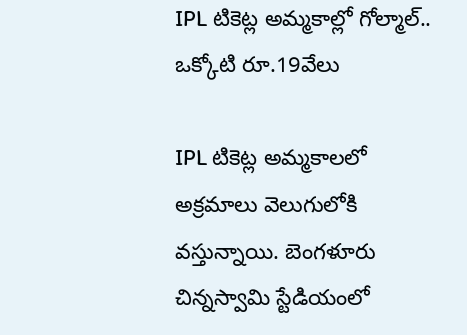IPL టికెట్ల అమ్మకాల్లో గోల్మాల్.. ఒక్కోటి రూ.19వేలు

IPL టికెట్ల అమ్మకాలలో అక్రమాలు వెలుగులోకి వస్తున్నాయి. బెంగళూరు చిన్నస్వామి స్టేడియంలో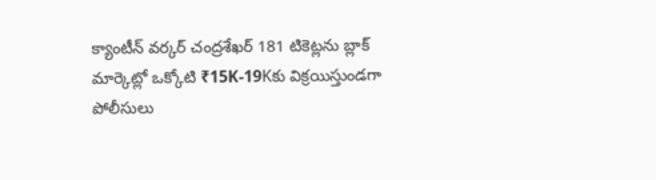క్యాంటీన్ వర్కర్ చంద్రశేఖర్ 181 టికెట్లను బ్లాక్ మార్కెట్లో ఒక్కోటి ₹15K-19Kకు విక్రయిస్తుండగా పోలీసులు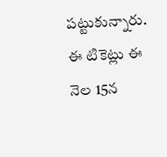పట్టుకున్నారు. ఈ టికెట్లు ఈ నెల 15న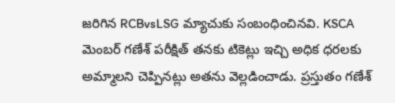జరిగిన RCBvsLSG మ్యాచుకు సంబంధించినవి. KSCA మెంబర్ గణేశ్ పరీక్షిత్ తనకు టికెట్లు ఇచ్చి అధిక ధరలకు అమ్మాలని చెప్పినట్లు అతను వెల్లడించాడు. ప్రస్తుతం గణేశ్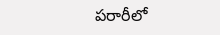పరారీలో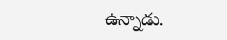ఉన్నాడు.